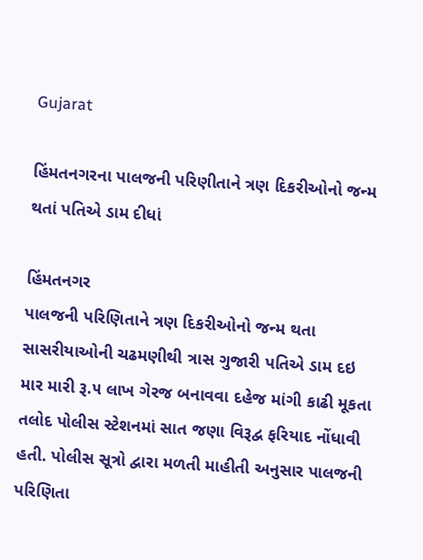Gujarat

હિંમતનગરના પાલજની પરિણીતાને ત્રણ દિકરીઓનો જન્મ થતાં પતિએ ડામ દીધાં

હિંમતનગર
પાલજની પરિણિતાને ત્રણ દિકરીઓનો જન્મ થતા સાસરીયાઓની ચઢમણીથી ત્રાસ ગુજારી પતિએ ડામ દઇ માર મારી રૂ.૫ લાખ ગેરજ બનાવવા દહેજ માંગી કાઢી મૂકતા તલોદ પોલીસ સ્ટેશનમાં સાત જણા વિરૂદ્વ ફરિયાદ નોંધાવી હતી. પોલીસ સૂત્રો દ્વારા મળતી માહીતી અનુસાર પાલજની પરિણિતા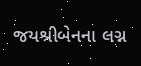જયશ્રીબેનના લગ્ન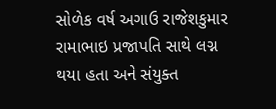સોળેક વર્ષ અગાઉ રાજેશકુમાર રામાભાઇ પ્રજાપતિ સાથે લગ્ન થયા હતા અને સંયુક્ત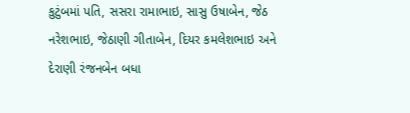કુટુંબમાં પતિ, સસરા રામાભાઇ, સાસુ ઉષાબેન, જેઠ નરેશભાઇ, જેઠાણી ગીતાબેન, દિયર કમલેશભાઇ અને દેરાણી રંજનબેન બધા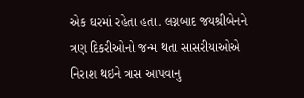એક ઘરમાં રહેતા હતા. લગ્નબાદ જયશ્રીબેનને ત્રણ દિકરીઓનો જન્મ થતા સાસરીયાઓએ નિરાશ થઇને ત્રાસ આપવાનુ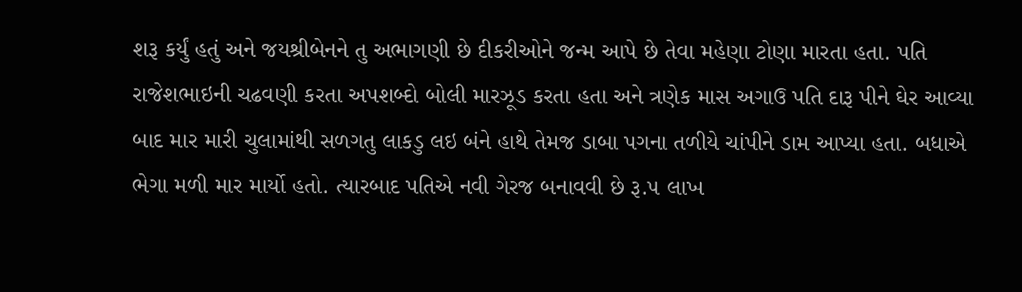શરૂ કર્યું હતું અને જયશ્રીબેનને તુ અભાગણી છે દીકરીઓને જન્મ આપે છે તેવા મહેણા ટોણા મારતા હતા. પતિ રાજેશભાઇની ચઢવણી કરતા અપશબ્દો બોલી મારઝૂડ કરતા હતા અને ત્રણેક માસ અગાઉ પતિ દારૂ પીને ઘેર આવ્યા બાદ માર મારી ચુલામાંથી સળગતુ લાકડુ લઇ બંને હાથે તેમજ ડાબા પગના તળીયે ચાંપીને ડામ આપ્યા હતા. બધાએ ભેગા મળી માર માર્યો હતો. ત્યારબાદ પતિએ નવી ગેરજ બનાવવી છે રૂ.૫ લાખ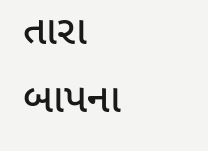તારા બાપના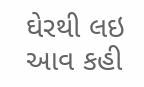ઘેરથી લઇ આવ કહી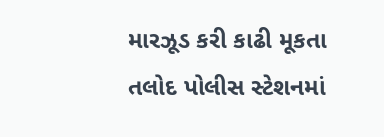મારઝૂડ કરી કાઢી મૂકતા તલોદ પોલીસ સ્ટેશનમાં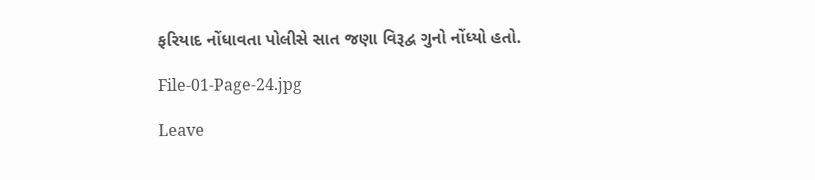ફરિયાદ નોંધાવતા પોલીસે સાત જણા વિરૂદ્વ ગુનો નોંધ્યો હતો.

File-01-Page-24.jpg

Leave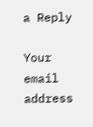a Reply

Your email address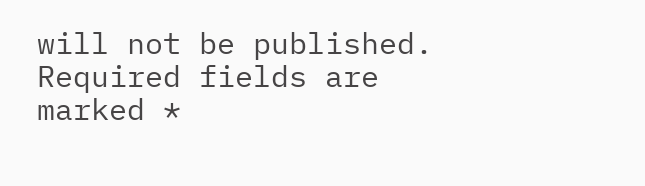will not be published. Required fields are marked *